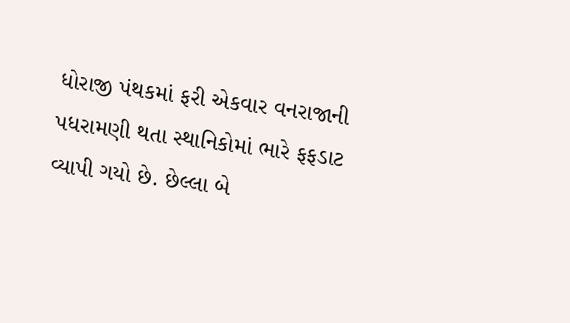ધોરાજી પંથકમાં ફરી એકવાર વનરાજાની પધરામણી થતા સ્થાનિકોમાં ભારે ફફડાટ વ્યાપી ગયો છે. છેલ્લા બે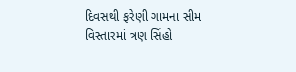દિવસથી ફરેણી ગામના સીમ વિસ્તારમાં ત્રણ સિંહો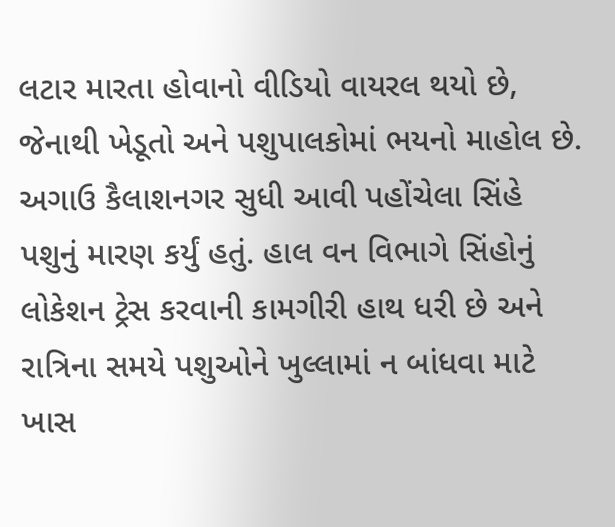લટાર મારતા હોવાનો વીડિયો વાયરલ થયો છે, જેનાથી ખેડૂતો અને પશુપાલકોમાં ભયનો માહોલ છે. અગાઉ કૈલાશનગર સુધી આવી પહોંચેલા સિંહે પશુનું મારણ કર્યું હતું. હાલ વન વિભાગે સિંહોનું લોકેશન ટ્રેસ કરવાની કામગીરી હાથ ધરી છે અને રાત્રિના સમયે પશુઓને ખુલ્લામાં ન બાંધવા માટે ખાસ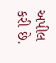અપીલ કરી છે.